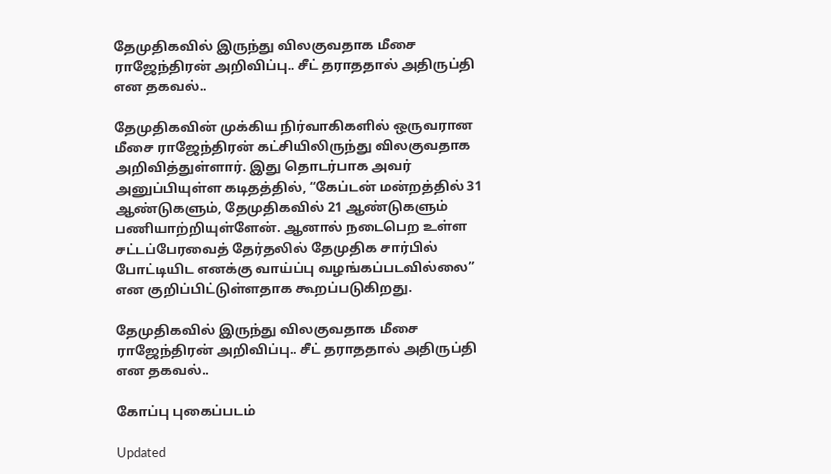தேமுதிகவில் இருந்து விலகுவதாக மீசை ராஜேந்திரன் அறிவிப்பு.. சீட் தராததால் அதிருப்தி என தகவல்..

தேமுதிகவின் முக்கிய நிர்வாகிகளில் ஒருவரான மீசை ராஜேந்திரன் கட்சியிலிருந்து விலகுவதாக அறிவித்துள்ளார். இது தொடர்பாக அவர் அனுப்பியுள்ள கடிதத்தில், “கேப்டன் மன்றத்தில் 31 ஆண்டுகளும், தேமுதிகவில் 21 ஆண்டுகளும் பணியாற்றியுள்ளேன். ஆனால் நடைபெற உள்ள சட்டப்பேரவைத் தேர்தலில் தேமுதிக சார்பில் போட்டியிட எனக்கு வாய்ப்பு வழங்கப்படவில்லை” என குறிப்பிட்டுள்ளதாக கூறப்படுகிறது.

தேமுதிகவில் இருந்து விலகுவதாக மீசை ராஜேந்திரன் அறிவிப்பு.. சீட் தராததால் அதிருப்தி என தகவல்..

கோப்பு புகைப்படம்

Updated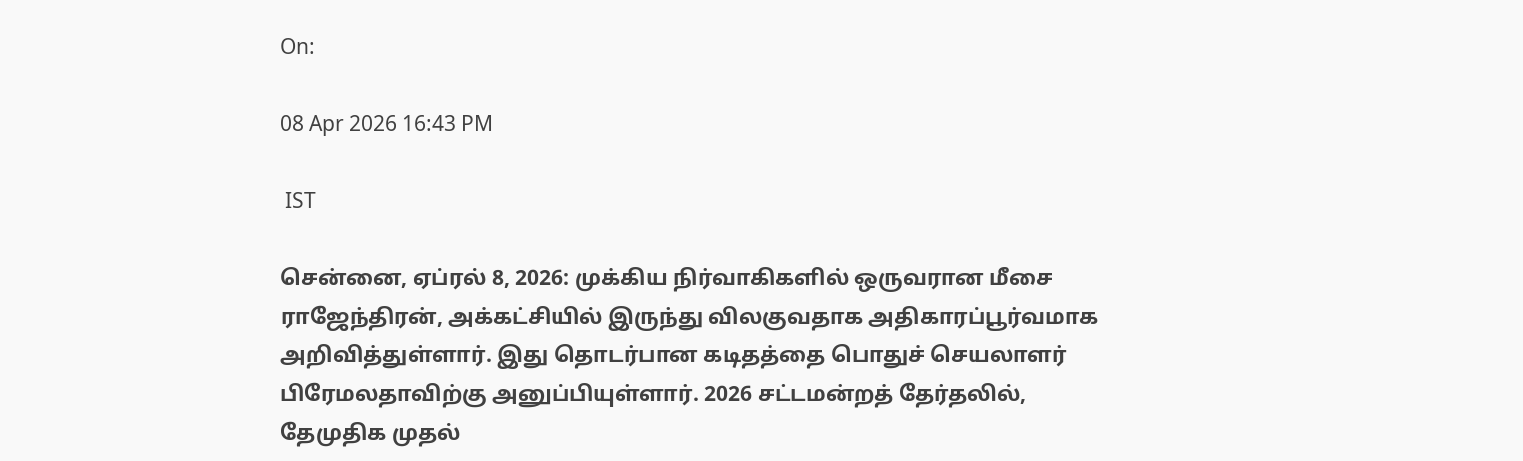On:

08 Apr 2026 16:43 PM

 IST

சென்னை, ஏப்ரல் 8, 2026: முக்கிய நிர்வாகிகளில் ஒருவரான மீசை ராஜேந்திரன், அக்கட்சியில் இருந்து விலகுவதாக அதிகாரப்பூர்வமாக அறிவித்துள்ளார். இது தொடர்பான கடிதத்தை பொதுச் செயலாளர் பிரேமலதாவிற்கு அனுப்பியுள்ளார். 2026 சட்டமன்றத் தேர்தலில், தேமுதிக முதல்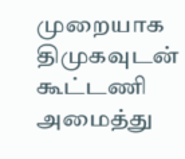முறையாக திமுகவுடன் கூட்டணி அமைத்து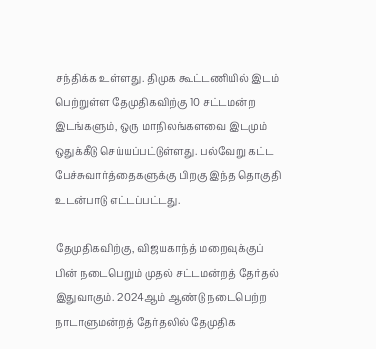சந்திக்க உள்ளது. திமுக கூட்டணியில் இடம் பெற்றுள்ள தேமுதிகவிற்கு 10 சட்டமன்ற இடங்களும், ஒரு மாநிலங்களவை இடமும் ஒதுக்கீடு செய்யப்பட்டுள்ளது. பல்வேறு கட்ட பேச்சுவார்த்தைகளுக்கு பிறகு இந்த தொகுதி உடன்பாடு எட்டப்பட்டது.

தேமுதிகவிற்கு, விஜயகாந்த் மறைவுக்குப் பின் நடைபெறும் முதல் சட்டமன்றத் தேர்தல் இதுவாகும். 2024ஆம் ஆண்டு நடைபெற்ற நாடாளுமன்றத் தேர்தலில் தேமுதிக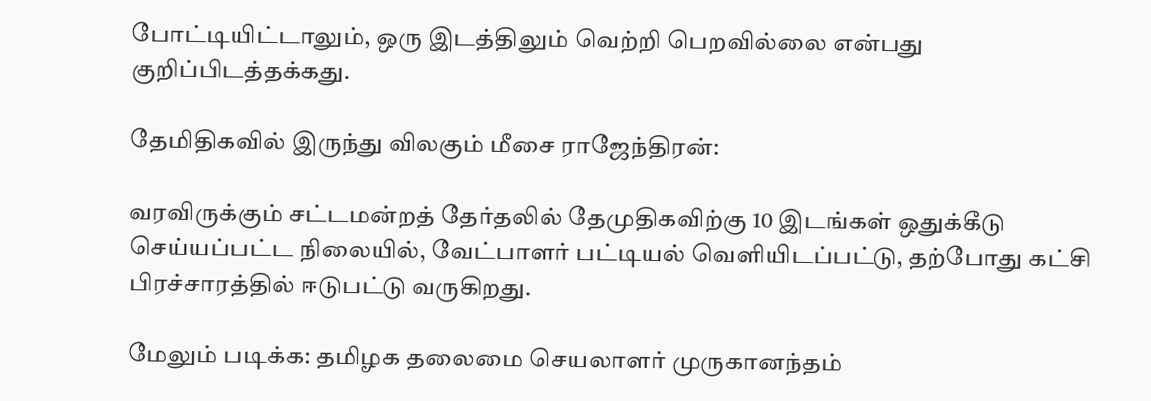போட்டியிட்டாலும், ஒரு இடத்திலும் வெற்றி பெறவில்லை என்பது குறிப்பிடத்தக்கது.

தேமிதிகவில் இருந்து விலகும் மீசை ராஜேந்திரன்:

வரவிருக்கும் சட்டமன்றத் தேர்தலில் தேமுதிகவிற்கு 10 இடங்கள் ஒதுக்கீடு செய்யப்பட்ட நிலையில், வேட்பாளர் பட்டியல் வெளியிடப்பட்டு, தற்போது கட்சி பிரச்சாரத்தில் ஈடுபட்டு வருகிறது.

மேலும் படிக்க: தமிழக தலைமை செயலாளர் முருகானந்தம்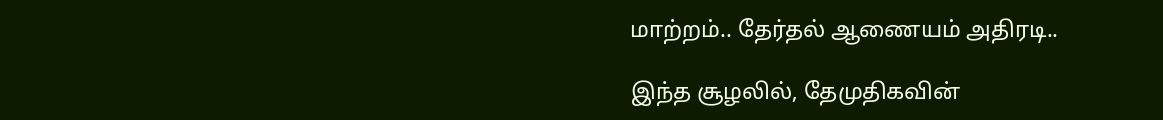மாற்றம்.. தேர்தல் ஆணையம் அதிரடி..

இந்த சூழலில், தேமுதிகவின்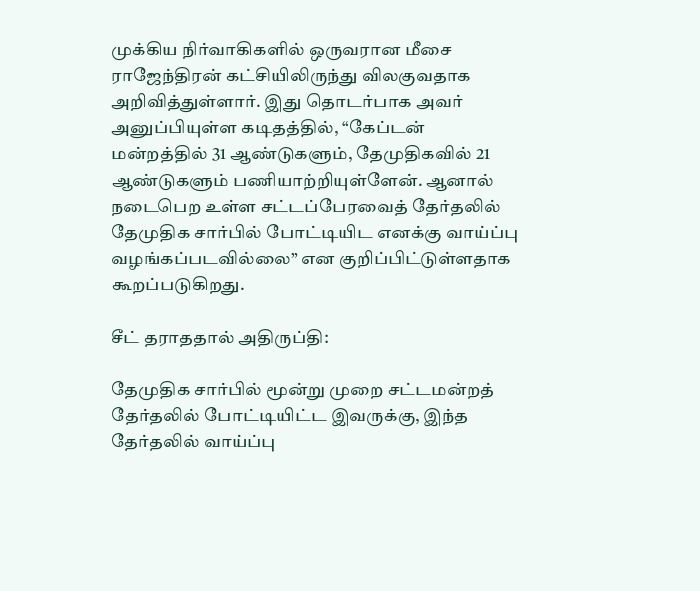முக்கிய நிர்வாகிகளில் ஒருவரான மீசை ராஜேந்திரன் கட்சியிலிருந்து விலகுவதாக அறிவித்துள்ளார். இது தொடர்பாக அவர் அனுப்பியுள்ள கடிதத்தில், “கேப்டன் மன்றத்தில் 31 ஆண்டுகளும், தேமுதிகவில் 21 ஆண்டுகளும் பணியாற்றியுள்ளேன். ஆனால் நடைபெற உள்ள சட்டப்பேரவைத் தேர்தலில் தேமுதிக சார்பில் போட்டியிட எனக்கு வாய்ப்பு வழங்கப்படவில்லை” என குறிப்பிட்டுள்ளதாக கூறப்படுகிறது.

சீட் தராததால் அதிருப்தி:

தேமுதிக சார்பில் மூன்று முறை சட்டமன்றத் தேர்தலில் போட்டியிட்ட இவருக்கு, இந்த தேர்தலில் வாய்ப்பு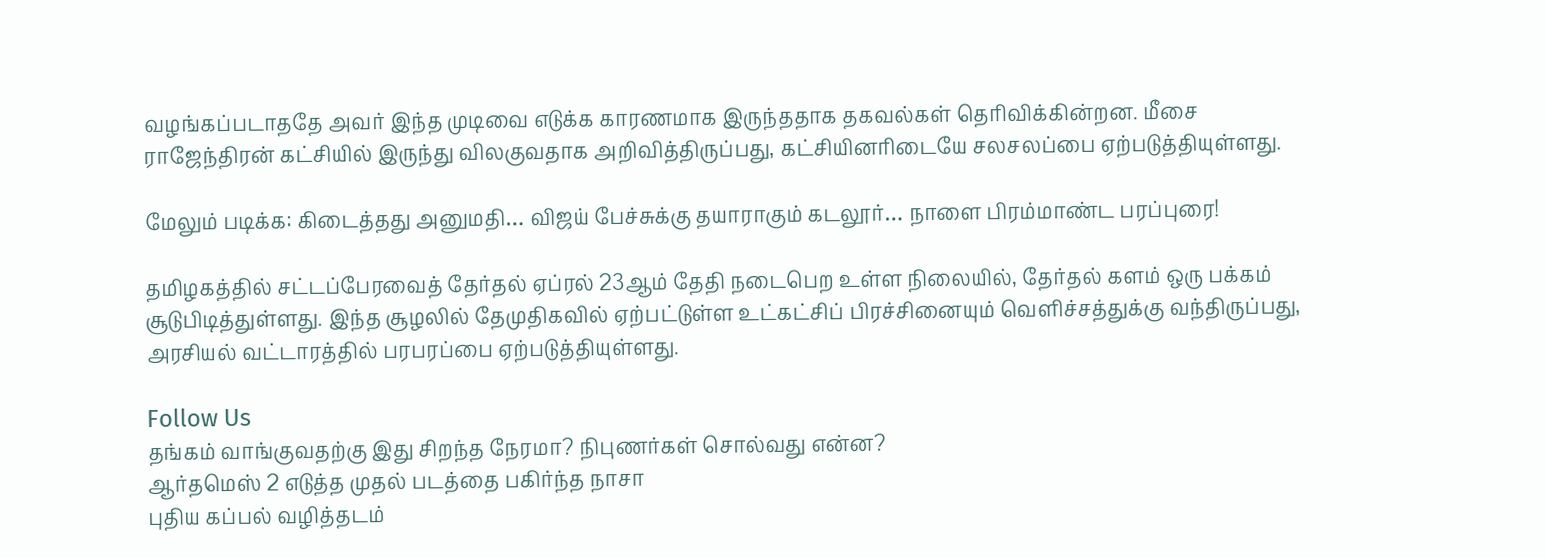வழங்கப்படாததே அவர் இந்த முடிவை எடுக்க காரணமாக இருந்ததாக தகவல்கள் தெரிவிக்கின்றன. மீசை ராஜேந்திரன் கட்சியில் இருந்து விலகுவதாக அறிவித்திருப்பது, கட்சியினரிடையே சலசலப்பை ஏற்படுத்தியுள்ளது.

மேலும் படிக்க: கிடைத்தது அனுமதி… விஜய் பேச்சுக்கு தயாராகும் கடலூர்… நாளை பிரம்மாண்ட பரப்புரை!

தமிழகத்தில் சட்டப்பேரவைத் தேர்தல் ஏப்ரல் 23ஆம் தேதி நடைபெற உள்ள நிலையில், தேர்தல் களம் ஒரு பக்கம் சூடுபிடித்துள்ளது. இந்த சூழலில் தேமுதிகவில் ஏற்பட்டுள்ள உட்கட்சிப் பிரச்சினையும் வெளிச்சத்துக்கு வந்திருப்பது, அரசியல் வட்டாரத்தில் பரபரப்பை ஏற்படுத்தியுள்ளது.

Follow Us
தங்கம் வாங்குவதற்கு இது சிறந்த நேரமா? நிபுணர்கள் சொல்வது என்ன?
ஆர்தமெஸ் 2 எடுத்த முதல் படத்தை பகிர்ந்த நாசா
புதிய கப்பல் வழித்தடம்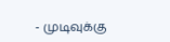- முடிவுக்கு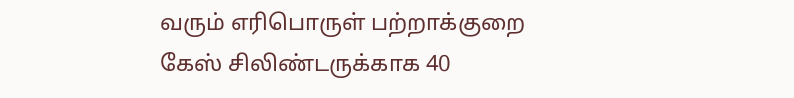வரும் எரிபொருள் பற்றாக்குறை
கேஸ் சிலிண்டருக்காக 40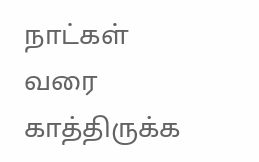நாட்கள் வரை காத்திருக்க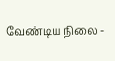வேண்டிய நிலை -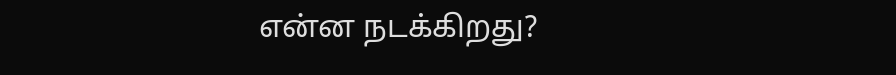என்ன நடக்கிறது?